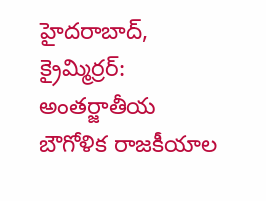హైదరాబాద్, క్రైమ్మిర్రర్: అంతర్జాతీయ బౌగోళిక రాజకీయాల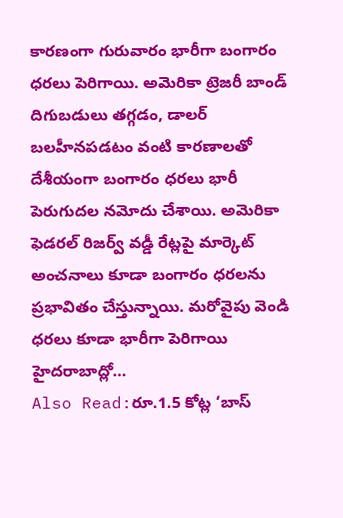కారణంగా గురువారం భారీగా బంగారం ధరలు పెరిగాయి. అమెరికా ట్రెజరీ బాండ్ దిగుబడులు తగ్గడం, డాలర్ బలహీనపడటం వంటి కారణాలతో దేశీయంగా బంగారం ధరలు భారీ పెరుగుదల నమోదు చేశాయి. అమెరికా ఫెడరల్ రిజర్వ్ వడ్డీ రేట్లపై మార్కెట్ అంచనాలు కూడా బంగారం ధరలను ప్రభావితం చేస్తున్నాయి. మరోవైపు వెండి ధరలు కూడా భారీగా పెరిగాయి
హైదరాబాద్లో…
Also Read:రూ.1.5 కోట్ల ‘బాస్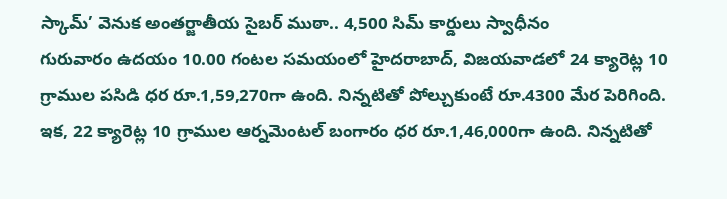స్కామ్’ వెనుక అంతర్జాతీయ సైబర్ ముఠా.. 4,500 సిమ్ కార్డులు స్వాధీనం
గురువారం ఉదయం 10.00 గంటల సమయంలో హైదరాబాద్, విజయవాడలో 24 క్యారెట్ల 10 గ్రాముల పసిడి ధర రూ.1,59,270గా ఉంది. నిన్నటితో పోల్చుకుంటే రూ.4300 మేర పెరిగింది. ఇక, 22 క్యారెట్ల 10 గ్రాముల ఆర్నమెంటల్ బంగారం ధర రూ.1,46,000గా ఉంది. నిన్నటితో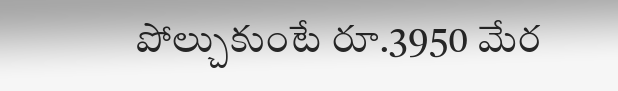పోల్చుకుంటే రూ.3950 మేర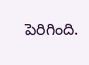పెరిగింది.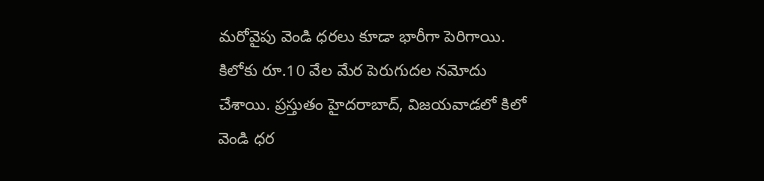మరోవైపు వెండి ధరలు కూడా భారీగా పెరిగాయి. కిలోకు రూ.10 వేల మేర పెరుగుదల నమోదు చేశాయి. ప్రస్తుతం హైదరాబాద్, విజయవాడలో కిలో వెండి ధర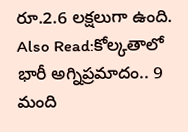రూ.2.6 లక్షలుగా ఉంది.
Also Read:కోల్కతాలో భారీ అగ్నిప్రమాదం.. 9 మంది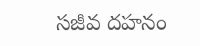సజీవ దహనం